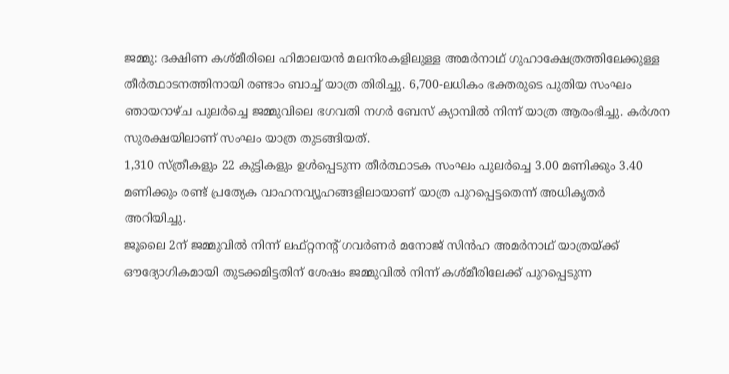ജമ്മു: ദക്ഷിണ കശ്മീരിലെ ഹിമാലയൻ മലനിരകളിലുള്ള അമർനാഥ് ഗുഹാക്ഷേത്രത്തിലേക്കുള്ള തീർത്ഥാടനത്തിനായി രണ്ടാം ബാച്ച് യാത്ര തിരിച്ചു. 6,700-ലധികം ഭക്തരുടെ പുതിയ സംഘം ഞായറാഴ്ച പുലർച്ചെ ജമ്മുവിലെ ഭഗവതി നഗർ ബേസ് ക്യാമ്പിൽ നിന്ന് യാത്ര ആരംഭിച്ചു. കർശന സുരക്ഷയിലാണ് സംഘം യാത്ര തുടങ്ങിയത്.
1,310 സ്ത്രീകളും 22 കുട്ടികളും ഉൾപ്പെടുന്ന തീർത്ഥാടക സംഘം പുലർച്ചെ 3.00 മണിക്കും 3.40 മണിക്കും രണ്ട് പ്രത്യേക വാഹനവ്യൂഹങ്ങളിലായാണ് യാത്ര പുറപ്പെട്ടതെന്ന് അധികൃതർ അറിയിച്ചു.
ജൂലൈ 2ന് ജമ്മുവിൽ നിന്ന് ലഫ്റ്റനൻ്റ് ഗവർണർ മനോജ് സിൻഹ അമർനാഥ് യാത്രയ്ക്ക് ഔദ്യോഗികമായി തുടക്കമിട്ടതിന് ശേഷം ജമ്മുവിൽ നിന്ന് കശ്മീരിലേക്ക് പുറപ്പെടുന്ന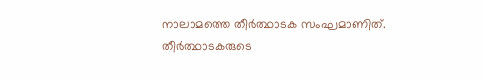നാലാമത്തെ തീർത്ഥാടക സംഘമാണിത്. തീർത്ഥാടകരുടെ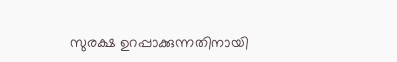സുരക്ഷ ഉറപ്പാക്കുന്നതിനായി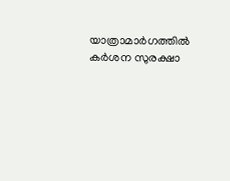യാത്രാമാർഗത്തിൽ കർശന സുരക്ഷാ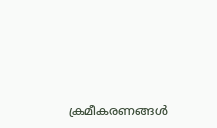ക്രമീകരണങ്ങൾ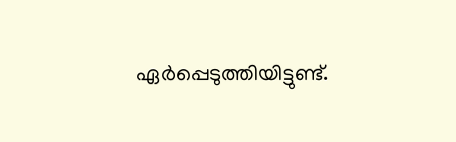ഏർപ്പെടുത്തിയിട്ടുണ്ട്.